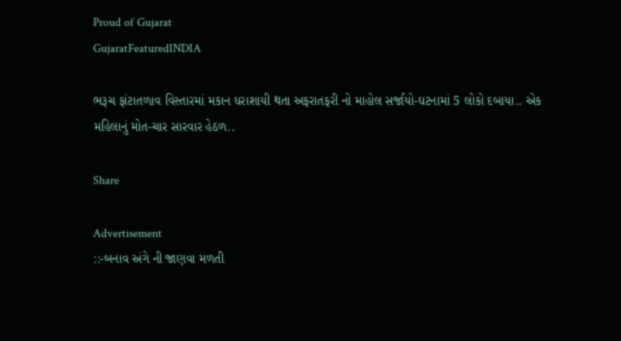Proud of Gujarat
GujaratFeaturedINDIA

ભરૂચ ફાંટાતળાવ વિસ્તારમાં મકાન ધરાશાયી થતા અફરાતફરી નો માહોલ સર્જાયો-ઘટનામાં 5 લોકો દબાયા.. એક મહિલાનું મોત-ચાર સારવાર હેઠળ..

Share

Advertisement
::-બનાવ અંગે ની જાણવા મળતી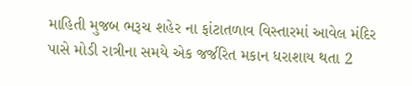માહિતી મુજબ ભરૂચ શહેર ના ફાંટાતળાવ વિસ્તારમાં આવેલ મંદિર પાસે મોડી રાત્રીના સમયે એક જર્જરિત મકાન ધરાશાય થતા 2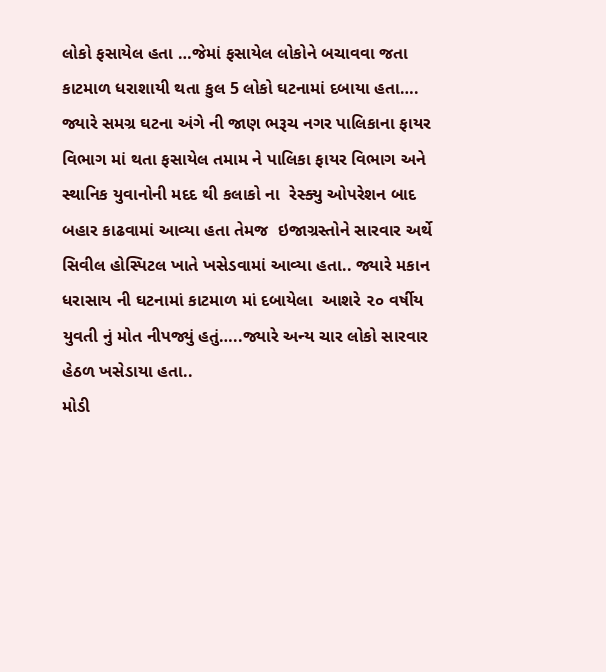લોકો ફસાયેલ હતા …જેમાં ફસાયેલ લોકોને બચાવવા જતા કાટમાળ ધરાશાયી થતા કુલ 5 લોકો ઘટનામાં દબાયા હતા….
જ્યારે સમગ્ર ઘટના અંગે ની જાણ ભરૂચ નગર પાલિકાના ફાયર વિભાગ માં થતા ફસાયેલ તમામ ને પાલિકા ફાયર વિભાગ અને સ્થાનિક યુવાનોની મદદ થી કલાકો ના  રેસ્ક્યુ ઓપરેશન બાદ બહાર કાઢવામાં આવ્યા હતા તેમજ  ઇજાગ્રસ્તોને સારવાર અર્થે સિવીલ હોસ્પિટલ ખાતે ખસેડવામાં આવ્યા હતા.. જ્યારે મકાન ધરાસાય ની ઘટનામાં કાટમાળ માં દબાયેલા  આશરે ૨૦ વર્ષીય યુવતી નું મોત નીપજ્યું હતું…..જ્યારે અન્ય ચાર લોકો સારવાર હેઠળ ખસેડાયા હતા..
મોડી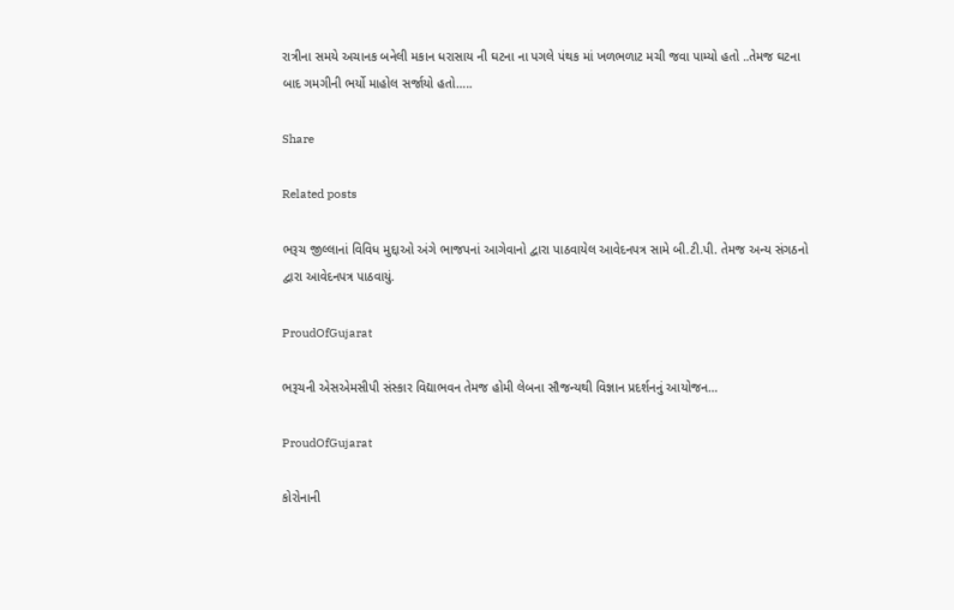રાત્રીના સમયે અચાનક બનેલી મકાન ધરાસાય ની ઘટના ના પગલે પંથક માં ખળભળાટ મચી જવા પામ્યો હતો ..તેમજ ઘટના બાદ ગમગીની ભર્યો માહોલ સર્જાયો હતો…..

Share

Related posts

ભરૂચ જીલ્લાનાં વિવિધ મુદ્દાઓ અંગે ભાજપનાં આગેવાનો દ્વારા પાઠવાયેલ આવેદનપત્ર સામે બી.ટી.પી. તેમજ અન્ય સંગઠનો દ્વારા આવેદનપત્ર પાઠવાયું.

ProudOfGujarat

ભરૂચની એસએમસીપી સંસ્કાર વિદ્યાભવન તેમજ હોમી લેબના સૌજન્યથી વિજ્ઞાન પ્રદર્શનનું આયોજન…

ProudOfGujarat

કોરોનાની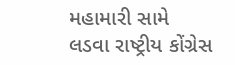મહામારી સામે લડવા રાષ્ટ્રીય કોંગ્રેસ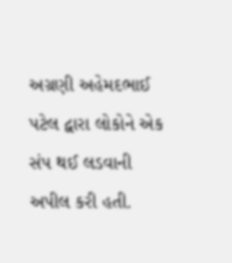અગ્રણી અહેમદભાઈ પટેલ દ્વારા લોકોને એક સંપ થઈ લડવાની અપીલ કરી હતી.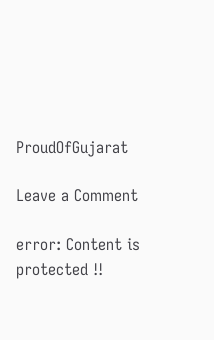ProudOfGujarat

Leave a Comment

error: Content is protected !!